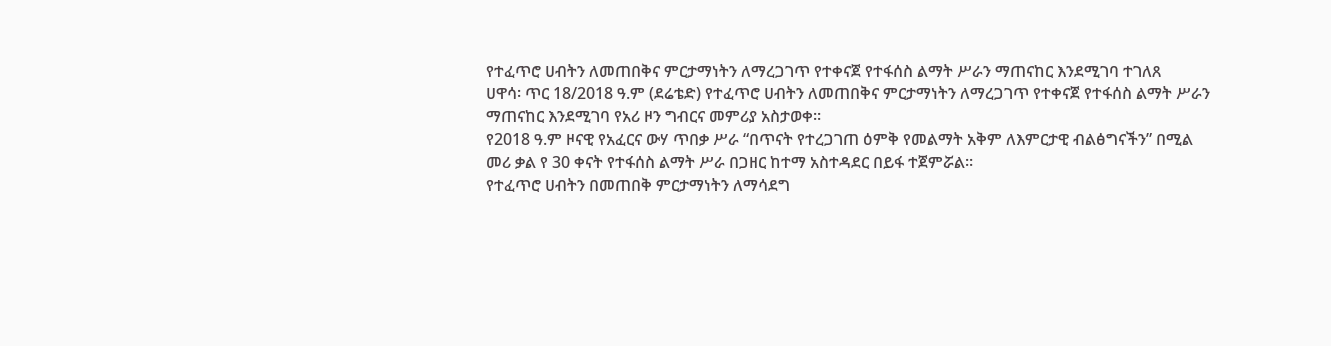የተፈጥሮ ሀብትን ለመጠበቅና ምርታማነትን ለማረጋገጥ የተቀናጀ የተፋሰስ ልማት ሥራን ማጠናከር እንደሚገባ ተገለጸ
ሀዋሳ፡ ጥር 18/2018 ዓ.ም (ደሬቴድ) የተፈጥሮ ሀብትን ለመጠበቅና ምርታማነትን ለማረጋገጥ የተቀናጀ የተፋሰስ ልማት ሥራን ማጠናከር እንደሚገባ የአሪ ዞን ግብርና መምሪያ አስታወቀ።
የ2018 ዓ.ም ዞናዊ የአፈርና ውሃ ጥበቃ ሥራ “በጥናት የተረጋገጠ ዕምቅ የመልማት አቅም ለእምርታዊ ብልፅግናችን” በሚል መሪ ቃል የ 30 ቀናት የተፋሰስ ልማት ሥራ በጋዘር ከተማ አስተዳደር በይፋ ተጀምሯል።
የተፈጥሮ ሀብትን በመጠበቅ ምርታማነትን ለማሳደግ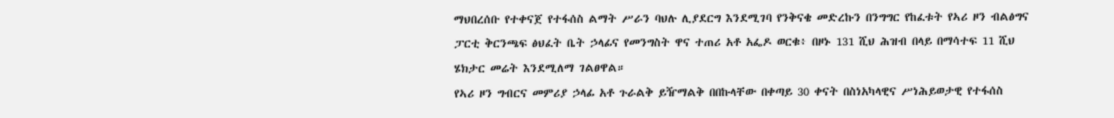ማህበረሰቡ የተቀናጀ የተፋሰስ ልማት ሥራን ባህሉ ሊያደርግ እንደሚገባ የንቅናቄ መድረኩን በንግግር የከፈቱት የኣሪ ዞን ብልፅግና ፓርቲ ቅርንጫፍ ፅህፈት ቤት ኃላፊና የመንግስት ዋና ተጠሪ አቶ አፌዶ ወርቁ፥ በዞኑ 131 ሺህ ሕዝብ በላይ በማሳተፍ 11 ሺህ ሄክታር መሬት እንደሚለማ ገልፀዋል።
የኣሪ ዞን ግብርና መምሪያ ኃላፊ አቶ ጉራልቅ ይዥማልቅ በበኩላቸው በቀጣይ 30 ቀናት በስነአካላዊና ሥነሕይወታዊ የተፋሰስ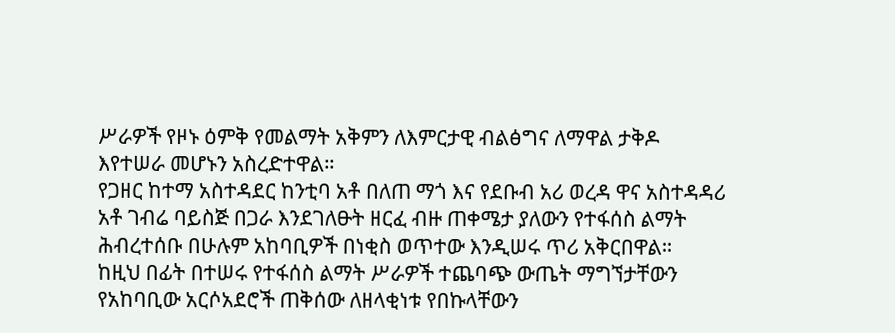ሥራዎች የዞኑ ዕምቅ የመልማት አቅምን ለእምርታዊ ብልፅግና ለማዋል ታቅዶ እየተሠራ መሆኑን አስረድተዋል።
የጋዘር ከተማ አስተዳደር ከንቲባ አቶ በለጠ ማጎ እና የደቡብ አሪ ወረዳ ዋና አስተዳዳሪ አቶ ገብሬ ባይስጅ በጋራ እንደገለፁት ዘርፈ ብዙ ጠቀሜታ ያለውን የተፋሰስ ልማት ሕብረተሰቡ በሁሉም አከባቢዎች በነቂስ ወጥተው እንዲሠሩ ጥሪ አቅርበዋል።
ከዚህ በፊት በተሠሩ የተፋሰስ ልማት ሥራዎች ተጨባጭ ውጤት ማግኘታቸውን የአከባቢው አርሶአደሮች ጠቅሰው ለዘላቂነቱ የበኩላቸውን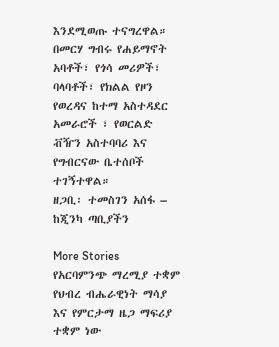እንደሚወጡ ተናግረዋል።
በመርሃ ግብሩ የሐይማኖት አባቶች፣ የጎሳ መሪዎች፣ ባላባቶች፣ የክልል የዞን የወረዳና ከተማ አስተዳደር አመራሮች ፣ የወርልድ ቭዥን አስተባባሪ እና የግብርናው ቤተሰቦች ተገኝተዋል።
ዘጋቢ፡ ተመስገን አሰፋ – ከጂንካ ጣቢያችን

More Stories
የአርባምንጭ ማረሚያ ተቋም የህብረ ብሔራዊነት ማሳያ እና የምርታማ ዜጋ ማፍሪያ ተቋም ነው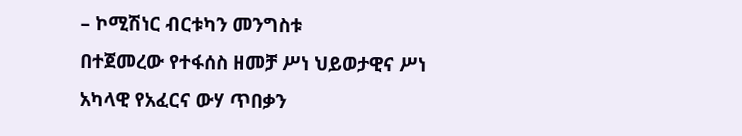– ኮሚሽነር ብርቱካን መንግስቱ
በተጀመረው የተፋሰስ ዘመቻ ሥነ ህይወታዊና ሥነ አካላዊ የአፈርና ውሃ ጥበቃን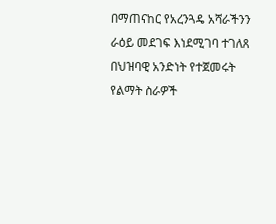በማጠናከር የአረንጓዴ አሻራችንን ራዕይ መደገፍ እነደሚገባ ተገለጸ
በህዝባዊ አንድነት የተጀመሩት የልማት ስራዎች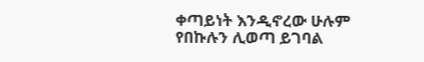ቀጣይነት እንዲኖረው ሁሉም የበኩሉን ሊወጣ ይገባል